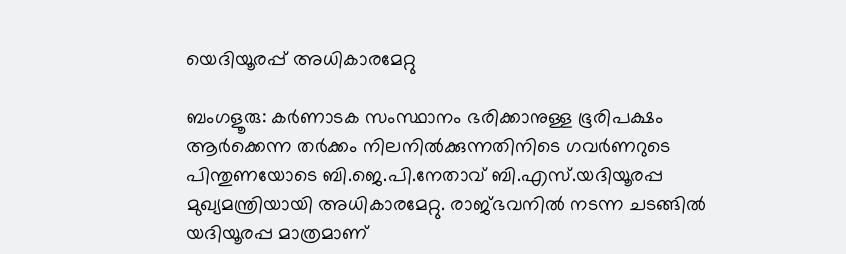യെദിയൂരപ്പ് അധികാരമേറ്റു

ബംഗളൂരു: കര്‍ണാടക സംസ്ഥാനം ഭരിക്കാനുള്ള ഭൂരിപക്ഷം ആര്‍ക്കെന്ന തര്‍ക്കം നിലനില്‍ക്കുന്നതിനിടെ ഗവര്‍ണറുടെ പിന്തുണയോടെ ബി.ജെ.പി.നേതാവ് ബി.എസ്.യദിയൂരപ്പ മുഖ്യമന്ത്രിയായി അധികാരമേറ്റു. രാജ്ഭവനില്‍ നടന്ന ചടങ്ങില്‍ യദിയൂരപ്പ മാത്രമാണ്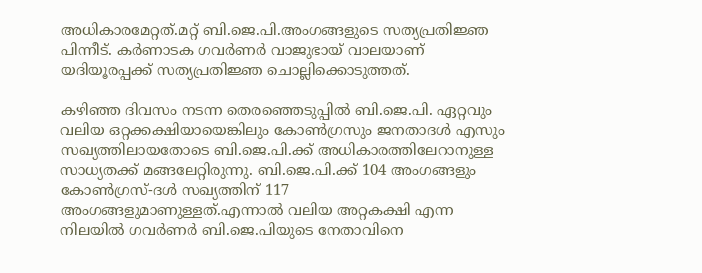അധികാരമേറ്റത്.മറ്റ് ബി.ജെ.പി.അംഗങ്ങളുടെ സത്യപ്രതിജ്ഞ പിന്നീട്. കര്‍ണാടക ഗവര്‍ണര്‍ വാജുഭായ് വാലയാണ് യദിയൂരപ്പക്ക് സത്യപ്രതിജ്ഞ ചൊല്ലിക്കൊടുത്തത്.

കഴിഞ്ഞ ദിവസം നടന്ന തെരഞ്ഞെടുപ്പില്‍ ബി.ജെ.പി. ഏറ്റവും വലിയ ഒറ്റക്കക്ഷിയായെങ്കിലും കോണ്‍ഗ്രസും ജനതാദള്‍ എസും സഖ്യത്തിലായതോടെ ബി.ജെ.പി.ക്ക് അധികാരത്തിലേറാനുള്ള സാധ്യതക്ക് മങ്ങലേറ്റിരുന്നു. ബി.ജെ.പി.ക്ക് 104 അംഗങ്ങളും കോണ്‍ഗ്രസ്-ദള്‍ സഖ്യത്തിന് 117 അംഗങ്ങളുമാണുള്ളത്.എന്നാല്‍ വലിയ അറ്റകക്ഷി എന്ന നിലയില്‍ ഗവര്‍ണര്‍ ബി.ജെ.പിയുടെ നേതാവിനെ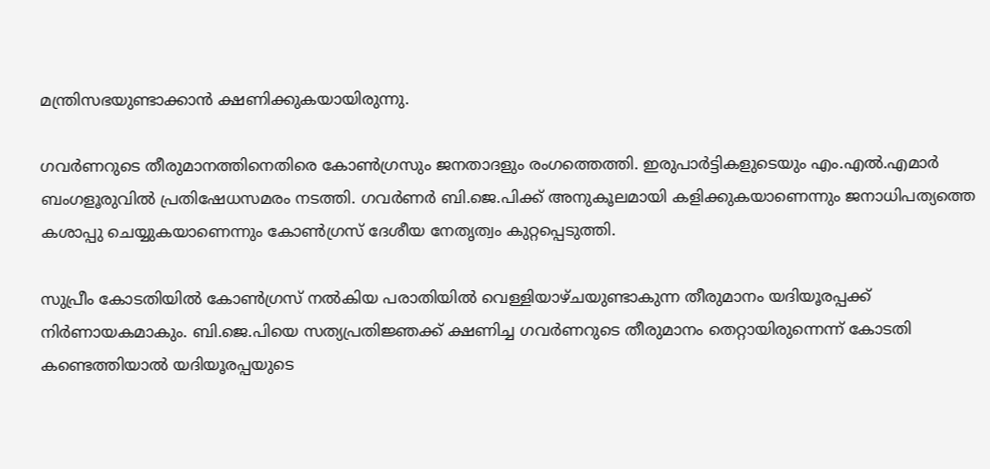മന്ത്രിസഭയുണ്ടാക്കാന്‍ ക്ഷണിക്കുകയായിരുന്നു.

ഗവര്‍ണറുടെ തീരുമാനത്തിനെതിരെ കോണ്‍ഗ്രസും ജനതാദളും രംഗത്തെത്തി. ഇരുപാര്‍ട്ടികളുടെയും എം.എല്‍.എമാര്‍ ബംഗളൂരുവില്‍ പ്രതിഷേധസമരം നടത്തി. ഗവര്‍ണര്‍ ബി.ജെ.പിക്ക് അനുകൂലമായി കളിക്കുകയാണെന്നും ജനാധിപത്യത്തെ കശാപ്പു ചെയ്യുകയാണെന്നും കോണ്‍ഗ്രസ് ദേശീയ നേതൃത്വം കുറ്റപ്പെടുത്തി.

സുപ്രീം കോടതിയില്‍ കോണ്‍ഗ്രസ് നല്‍കിയ പരാതിയില്‍ വെള്ളിയാഴ്ചയുണ്ടാകുന്ന തീരുമാനം യദിയൂരപ്പക്ക് നിര്‍ണായകമാകും. ബി.ജെ.പിയെ സത്യപ്രതിജ്ഞക്ക് ക്ഷണിച്ച ഗവര്‍ണറുടെ തീരുമാനം തെറ്റായിരുന്നെന്ന് കോടതി കണ്ടെത്തിയാല്‍ യദിയൂരപ്പയുടെ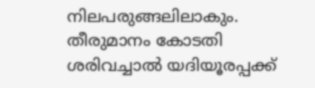നിലപരുങ്ങലിലാകും. തീരുമാനം കോടതി ശരിവച്ചാല്‍ യദിയൂരപ്പക്ക്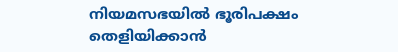നിയമസഭയില്‍ ഭൂരിപക്ഷം തെളിയിക്കാന്‍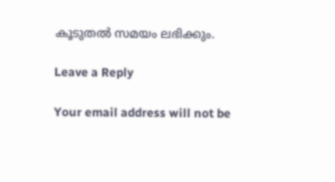കൂടുതല്‍ സമയം ലഭിക്കും.

Leave a Reply

Your email address will not be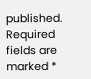published. Required fields are marked *